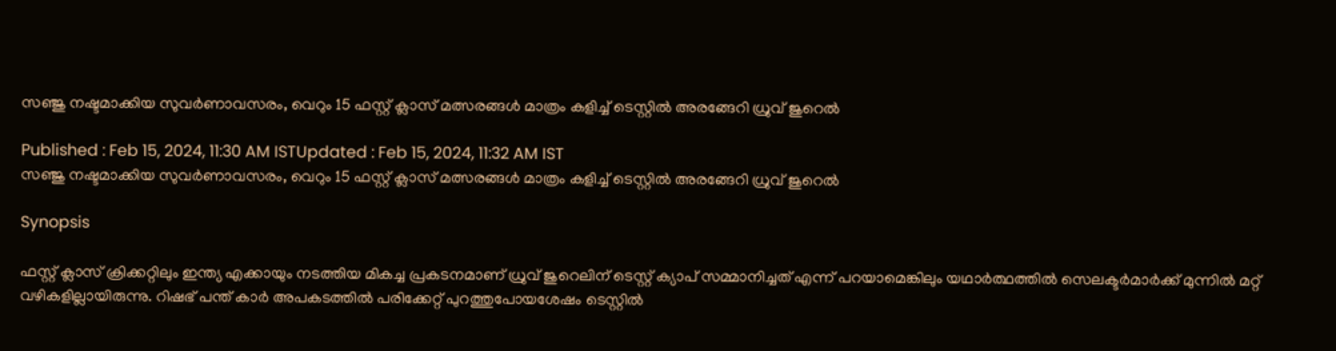സഞ്ജു നഷ്ടമാക്കിയ സുവർണാവസരം, വെറും 15 ഫസ്റ്റ് ക്ലാസ് മത്സരങ്ങൾ മാത്രം കളിച്ച് ടെസ്റ്റിൽ അരങ്ങേറി ധ്രുവ് ജുറെൽ

Published : Feb 15, 2024, 11:30 AM ISTUpdated : Feb 15, 2024, 11:32 AM IST
സഞ്ജു നഷ്ടമാക്കിയ സുവർണാവസരം, വെറും 15 ഫസ്റ്റ് ക്ലാസ് മത്സരങ്ങൾ മാത്രം കളിച്ച് ടെസ്റ്റിൽ അരങ്ങേറി ധ്രുവ് ജുറെൽ

Synopsis

ഫസ്റ്റ് ക്ലാസ് ക്രിക്കറ്റിലും ഇന്ത്യ എക്കായും നടത്തിയ മികച്ച പ്രകടനമാണ് ധ്രുവ് ജുറെലിന് ടെസ്റ്റ് ക്യാപ് സമ്മാനിച്ചത് എന്ന് പറയാമെങ്കിലും യഥാര്‍ത്ഥത്തില്‍ സെലക്ടര്‍മാര്‍ക്ക് മുന്നില്‍ മറ്റ് വഴികളില്ലായിരുന്നു. റിഷഭ് പന്ത് കാര്‍ അപകടത്തില്‍ പരിക്കേറ്റ് പുറത്തുപോയശേഷം ടെസ്റ്റില്‍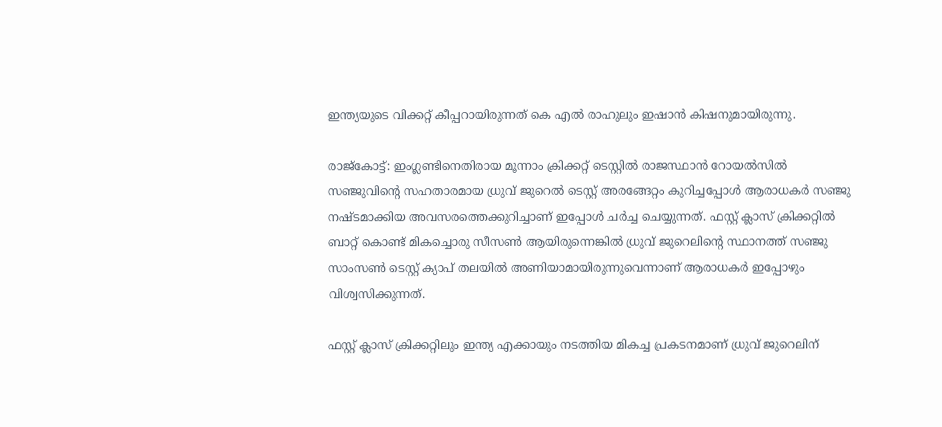ഇന്ത്യയുടെ വിക്കറ്റ് കീപ്പറായിരുന്നത് കെ എല്‍ രാഹുലും ഇഷാന്‍ കിഷനുമായിരുന്നു.

രാജ്കോട്ട്: ഇംഗ്ലണ്ടിനെതിരായ മൂന്നാം ക്രിക്കറ്റ് ടെസ്റ്റില്‍ രാജസ്ഥാന്‍ റോയല്‍സില്‍ സഞ്ജുവിന്‍റെ സഹതാരമായ ധ്രുവ് ജുറെല്‍ ടെസ്റ്റ് അരങ്ങേറ്റം കുറിച്ചപ്പോള്‍ ആരാധകര്‍ സഞ്ജു നഷ്ടമാക്കിയ അവസരത്തെക്കുറിച്ചാണ് ഇപ്പോള്‍ ചര്‍ച്ച ചെയ്യുന്നത്. ഫസ്റ്റ് ക്ലാസ് ക്രിക്കറ്റില്‍ ബാറ്റ് കൊണ്ട് മികച്ചൊരു സീസണ്‍ ആയിരുന്നെങ്കില്‍ ധ്രുവ് ജുറെലിന്‍റെ സ്ഥാനത്ത് സഞ്ജു സാംസണ്‍ ടെസ്റ്റ് ക്യാപ് തലയില്‍ അണിയാമായിരുന്നുവെന്നാണ് ആരാധകര്‍ ഇപ്പോഴും വിശ്വസിക്കുന്നത്.

ഫസ്റ്റ് ക്ലാസ് ക്രിക്കറ്റിലും ഇന്ത്യ എക്കായും നടത്തിയ മികച്ച പ്രകടനമാണ് ധ്രുവ് ജുറെലിന്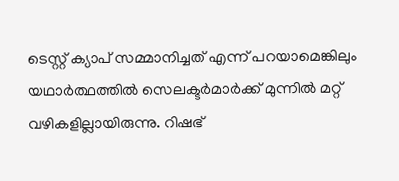ടെസ്റ്റ് ക്യാപ് സമ്മാനിച്ചത് എന്ന് പറയാമെങ്കിലും യഥാര്‍ത്ഥത്തില്‍ സെലക്ടര്‍മാര്‍ക്ക് മുന്നില്‍ മറ്റ് വഴികളില്ലായിരുന്നു. റിഷഭ്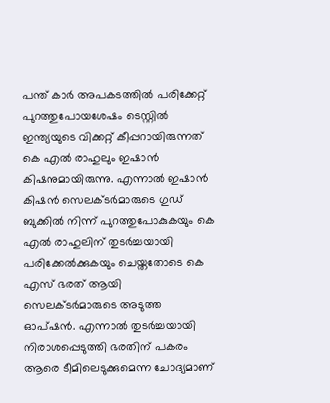പന്ത് കാര്‍ അപകടത്തില്‍ പരിക്കേറ്റ് പുറത്തുപോയശേഷം ടെസ്റ്റില്‍ ഇന്ത്യയുടെ വിക്കറ്റ് കീപ്പറായിരുന്നത് കെ എല്‍ രാഹുലും ഇഷാന്‍ കിഷനുമായിരുന്നു. എന്നാല്‍ ഇഷാന്‍ കിഷന്‍ സെലക്ടര്‍മാരുടെ ഗുഡ് ബുക്കില്‍ നിന്ന് പുറത്തുപോകുകയും കെ എല്‍ രാഹുലിന് തുടര്‍ച്ചയായി പരിക്കേല്‍ക്കുകയും ചെയ്തതോടെ കെ എസ് ഭരത് ആയി സെലക്ടര്‍മാരുടെ അടുത്ത ഓപ്ഷന്‍. എന്നാല്‍ തുടര്‍ച്ചയായി നിരാശപ്പെടുത്തി ഭരതിന് പകരം ആരെ ടീമിലെടുക്കുമെന്ന ചോദ്യമാണ്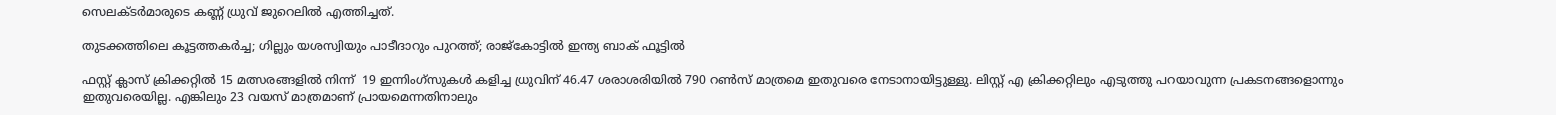സെലക്ടര്‍മാരുടെ കണ്ണ് ധ്രുവ് ജുറെലില്‍ എത്തിച്ചത്.

തുടക്കത്തിലെ കൂട്ടത്തകര്‍ച്ച; ഗില്ലും യശസ്വിയും പാടീദാറും പുറത്ത്; രാജ്കോട്ടില്‍ ഇന്ത്യ ബാക് ഫൂട്ടില്‍

ഫസ്റ്റ് ക്ലാസ് ക്രിക്കറ്റില്‍ 15 മത്സരങ്ങളില്‍ നിന്ന്  19 ഇന്നിംഗ്സുകള്‍ കളിച്ച ധ്രുവിന് 46.47 ശരാശരിയില്‍ 790 റണ്‍സ് മാത്രമെ ഇതുവരെ നേടാനായിട്ടുള്ളു. ലിസ്റ്റ് എ ക്രിക്കറ്റിലും എടുത്തു പറയാവുന്ന പ്രകടനങ്ങളൊന്നും ഇതുവരെയില്ല. എങ്കിലും 23 വയസ് മാത്രമാണ് പ്രായമെന്നതിനാലും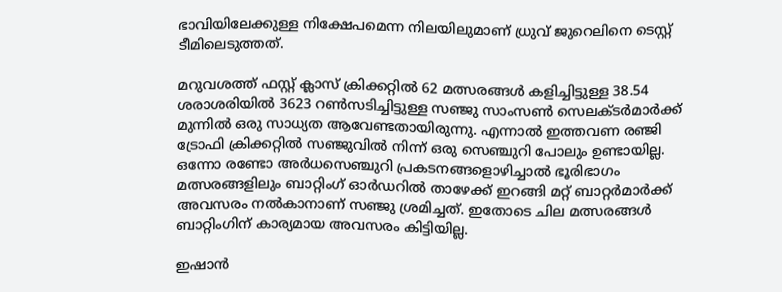ഭാവിയിലേക്കുള്ള നിക്ഷേപമെന്ന നിലയിലുമാണ് ധ്രുവ് ജുറെലിനെ ടെസ്റ്റ് ടീമിലെടുത്തത്.

മറുവശത്ത് ഫസ്റ്റ് ക്ലാസ് ക്രിക്കറ്റില്‍ 62 മത്സരങ്ങള്‍ കളിച്ചിട്ടുള്ള 38.54 ശരാശരിയില്‍ 3623 റണ്‍സടിച്ചിട്ടുള്ള സഞ്ജു സാംസണ്‍ സെലക്ടര്‍മാര്‍ക്ക് മുന്നില്‍ ഒരു സാധ്യത ആവേണ്ടതായിരുന്നു. എന്നാല്‍ ഇത്തവണ രഞ്ജി ട്രോഫി ക്രിക്കറ്റില്‍ സഞ്ജുവില്‍ നിന്ന് ഒരു സെഞ്ചുറി പോലും ഉണ്ടായില്ല. ഒന്നോ രണ്ടോ അര്‍ധസെഞ്ചുറി പ്രകടനങ്ങളൊഴിച്ചാല്‍ ഭൂരിഭാഗം മത്സരങ്ങളിലും ബാറ്റിംഗ് ഓര്‍ഡറില്‍ താഴേക്ക് ഇറങ്ങി മറ്റ് ബാറ്റര്‍മാര്‍ക്ക് അവസരം നല്‍കാനാണ് സഞ്ജു ശ്രമിച്ചത്. ഇതോടെ ചില മത്സരങ്ങള്‍ ബാറ്റിംഗിന് കാര്യമായ അവസരം കിട്ടിയില്ല.

ഇഷാൻ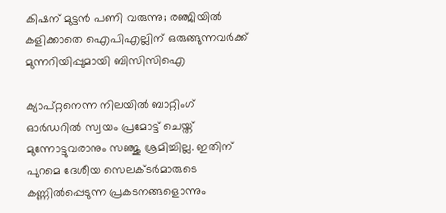കിഷന് മുട്ടന്‍ പണി വരുന്നു; രഞ്ജിയില്‍ കളിക്കാതെ ഐപിഎല്ലിന് ഒരുങ്ങുന്നവർക്ക് മുന്നറിയിപ്പുമായി ബിസിസിഐ

ക്യാപ്റ്റനെന്ന നിലയില്‍ ബാറ്റിംഗ് ഓര്‍ഡറില്‍ സ്വയം പ്രമോട്ട് ചെയ്ത് മുന്നോട്ടുവരാനും സഞ്ജു ശ്രമിച്ചില്ല. ഇതിന് പുറമെ ദേശീയ സെലക്ടര്‍മാരുടെ കണ്ണില്‍പ്പെടുന്ന പ്രകടനങ്ങളൊന്നും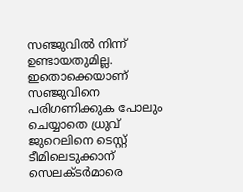സഞ്ജുവില്‍ നിന്ന് ഉണ്ടായതുമില്ല. ഇതൊക്കെയാണ് സഞ്ജുവിനെ പരിഗണിക്കുക പോലും ചെയ്യാതെ ധ്രുവ് ജുറെലിനെ ടെസ്റ്റ് ടീമിലെടുക്കാന് സെലക്ടര്‍മാരെ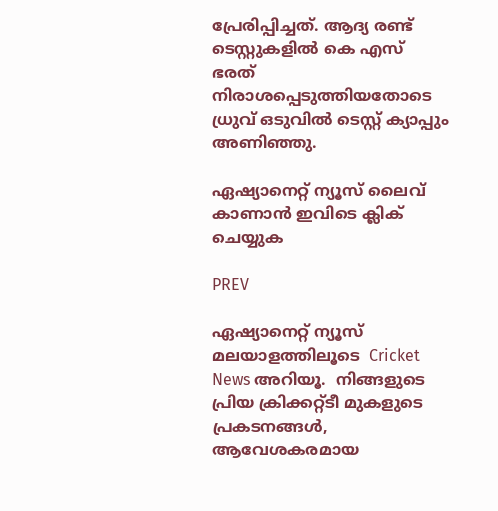പ്രേരിപ്പിച്ചത്. ആദ്യ രണ്ട് ടെസ്റ്റുകളില്‍ കെ എസ്‍ ഭരത് നിരാശപ്പെടുത്തിയതോടെ ധ്രുവ് ഒടുവില്‍ ടെസ്റ്റ് ക്യാപ്പും അണിഞ്ഞു.

ഏഷ്യാനെറ്റ് ന്യൂസ് ലൈവ് കാണാന്‍ ഇവിടെ ക്ലിക് ചെയ്യുക

PREV

ഏഷ്യാനെറ്റ് ന്യൂസ് മലയാളത്തിലൂടെ  Cricket News അറിയൂ.  നിങ്ങളുടെ പ്രിയ ക്രിക്കറ്റ്ടീ മുകളുടെ പ്രകടനങ്ങൾ, ആവേശകരമായ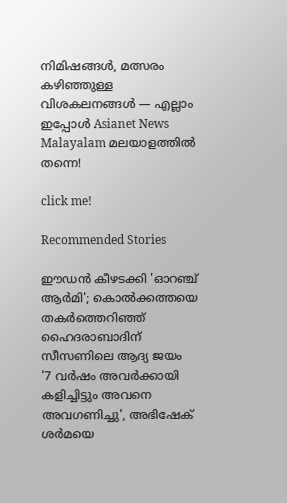നിമിഷങ്ങൾ, മത്സരം കഴിഞ്ഞുള്ള വിശകലനങ്ങൾ — എല്ലാം ഇപ്പോൾ Asianet News Malayalam മലയാളത്തിൽ തന്നെ!

click me!

Recommended Stories

ഈഡൻ കീഴടക്കി 'ഓറഞ്ച് ആർമി'; കൊൽക്കത്തയെ തകർത്തെറിഞ്ഞ് ഹൈദരാബാദിന് സീസണിലെ ആദ്യ ജയം
'7 വർഷം അവര്‍ക്കായി കളിച്ചിട്ടും അവനെ അവഗണിച്ചു', അഭിഷേക് ശർമയെ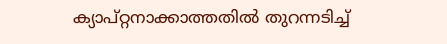ക്യാപ്റ്റനാക്കാത്തതിൽ തുറന്നടിച്ച്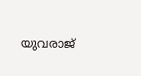യുവരാജ്